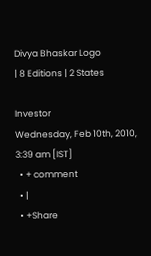Divya Bhaskar Logo
| 8 Editions | 2 States

Investor
Wednesday, Feb 10th, 2010, 3:39 am [IST]
  • + comment
  • |
  • +Share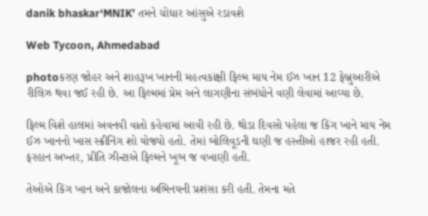danik bhaskar‘MNIK’ તમને ચોધાર આંસુએ રડાવશે

Web Tycoon, Ahmedabad

photoકરણ જોહર અને શાહરૂખ ખાનની મહત્વકાંક્ષી ફિલ્મ માય નેમ ઈઝ ખાન 12 ફેબ્રુઆરીએ રીલિઝ થવા જઈ રહી છે. આ ફિલ્મમાં પ્રેમ અને લાગણીના સંબંધોને વણી લેવામાં આવ્યા છે.

ફિલ્મ વિશે હાલમાં અવનવી વાતો કહેવામાં આવી રહી છે. થોડા દિવસો પહેલા જ કિંગ ખાને માય નેમ ઈઝ ખાનનો ખાસ સ્ક્રીનિંગ શો યોજ્યો હતો. તેમાં બોલિવૂડની ઘણી જ હસ્તીઓ હાજર રહી હતી. ફરહાન અખ્તર, પ્રીતિ ઝીન્ટાએ ફિલ્મને ખૂબ જ વખાણી હતી.

તેઓએ કિંગ ખાન અને કાજોલના અભિનયની પ્રશંસા કરી હતી. તેમના મતે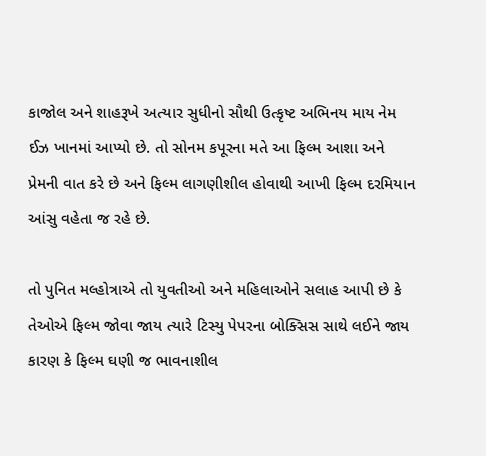કાજોલ અને શાહરૂખે અત્યાર સુધીનો સૌથી ઉત્કૃષ્ટ અભિનય માય નેમ ઈઝ ખાનમાં આપ્યો છે. તો સોનમ કપૂરના મતે આ ફિલ્મ આશા અને પ્રેમની વાત કરે છે અને ફિલ્મ લાગણીશીલ હોવાથી આખી ફિલ્મ દરમિયાન આંસુ વહેતા જ રહે છે.

તો પુનિત મલ્હોત્રાએ તો યુવતીઓ અને મહિલાઓને સલાહ આપી છે કે તેઓએ ફિલ્મ જોવા જાય ત્યારે ટિસ્યુ પેપરના બોક્સિસ સાથે લઈને જાય કારણ કે ફિલ્મ ઘણી જ ભાવનાશીલ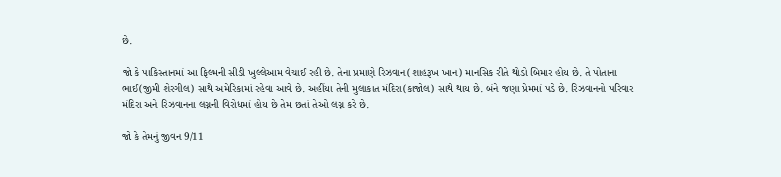છે.

જો કે પાકિસ્તાનમાં આ ફિલ્મની સીડી ખુલ્લેઆમ વેચાઈ રહી છે. તેના પ્રમાણે રિઝવાન(શાહરૂખ ખાન) માનસિક રીતે થોડો બિમાર હોય છે. તે પોતાના ભાઈ(જીમી શેરગીલ) સાથે અમેરિકામાં રહેવા આવે છે. અહીંયા તેની મુલાકાત મંદિરા(કાજોલ) સાથે થાય છે. બંને જણા પ્રેમમાં પડે છે. રિઝવાનનો પરિવાર મંદિરા અને રિઝવાનના લગ્નની વિરોધમાં હોય છે તેમ છતાં તેઓ લગ્ન કરે છે.

જો કે તેમનું જીવન 9/11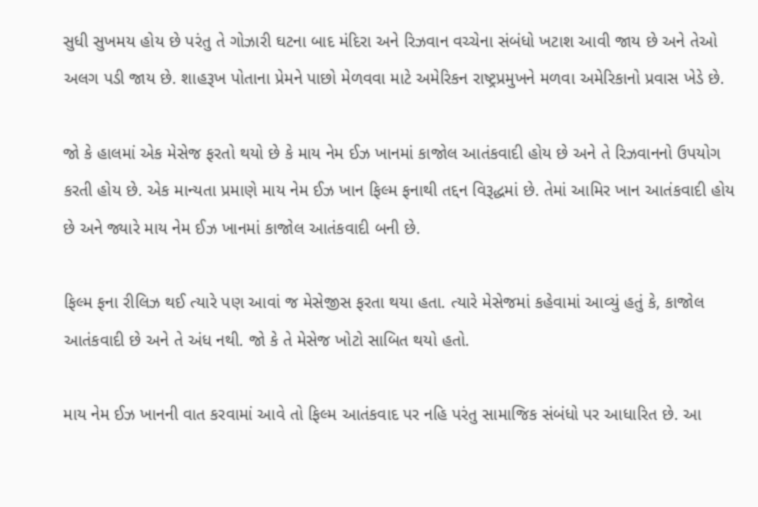સુધી સુખમય હોય છે પરંતુ તે ગોઝારી ઘટના બાદ મંદિરા અને રિઝવાન વચ્ચેના સંબંધો ખટાશ આવી જાય છે અને તેઓ અલગ પડી જાય છે. શાહરૂખ પોતાના પ્રેમને પાછો મેળવવા માટે અમેરિકન રાષ્ટ્રપ્રમુખને મળવા અમેરિકાનો પ્રવાસ ખેડે છે.

જો કે હાલમાં એક મેસેજ ફરતો થયો છે કે માય નેમ ઈઝ ખાનમાં કાજોલ આતંકવાદી હોય છે અને તે રિઝવાનનો ઉપયોગ કરતી હોય છે. એક માન્યતા પ્રમાણે માય નેમ ઈઝ ખાન ફિલ્મ ફનાથી તદ્દન વિરૂદ્ધમાં છે. તેમાં આમિર ખાન આતંકવાદી હોય છે અને જ્યારે માય નેમ ઈઝ ખાનમાં કાજોલ આતંકવાદી બની છે.

ફિલ્મ ફના રીલિઝ થઈ ત્યારે પણ આવાં જ મેસેજીસ ફરતા થયા હતા. ત્યારે મેસેજમાં કહેવામાં આવ્યું હતું કે, કાજોલ આતંકવાદી છે અને તે અંધ નથી. જો કે તે મેસેજ ખોટો સાબિત થયો હતો.

માય નેમ ઈઝ ખાનની વાત કરવામાં આવે તો ફિલ્મ આતંકવાદ પર નહિ પરંતુ સામાજિક સંબંધો પર આધારિત છે. આ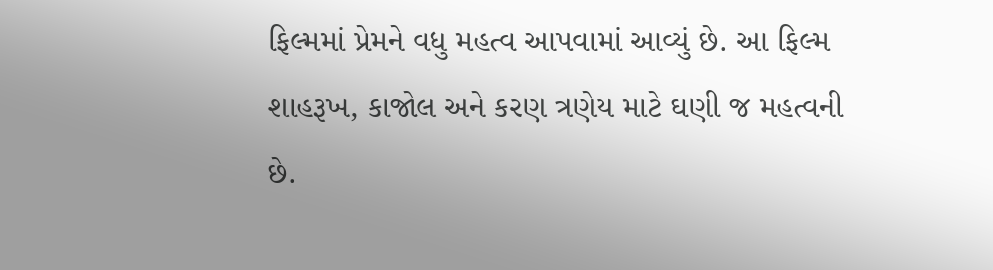ફિલ્મમાં પ્રેમને વધુ મહત્વ આપવામાં આવ્યું છે. આ ફિલ્મ શાહરૂખ, કાજોલ અને કરણ ત્રણેય માટે ઘણી જ મહત્વની છે.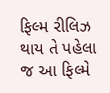ફિલ્મ રીલિઝ થાય તે પહેલા જ આ ફિલ્મે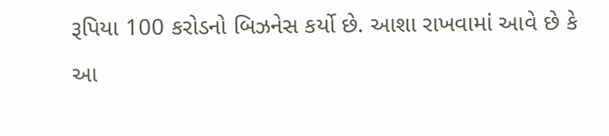રૂપિયા 100 કરોડનો બિઝનેસ કર્યો છે. આશા રાખવામાં આવે છે કે આ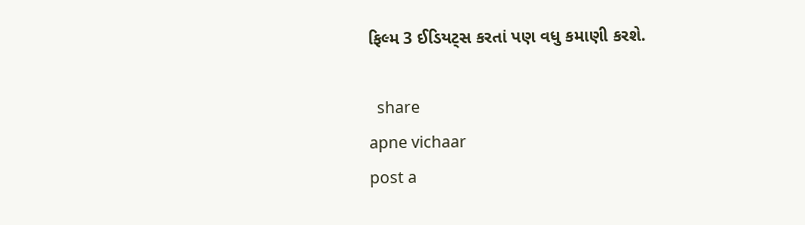ફિલ્મ 3 ઈડિયટ્સ કરતાં પણ વધુ કમાણી કરશે.

  share
apne vichaar
post a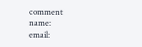comment
name:
email: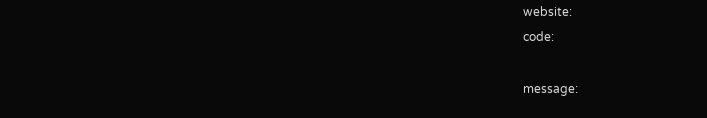website:
code:

message: